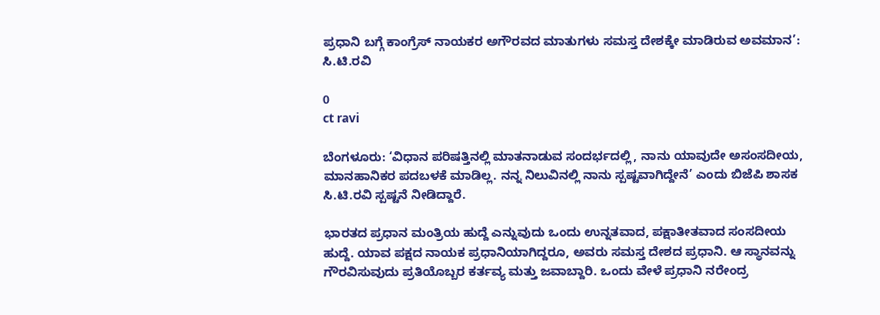ಪ್ರಧಾನಿ ಬಗ್ಗೆ ಕಾಂಗ್ರೆಸ್ ನಾಯಕರ ಅಗೌರವದ ಮಾತುಗಳು ಸಮಸ್ತ ದೇಶಕ್ಕೇ ಮಾಡಿರುವ ಅವಮಾನ’: ಸಿ.ಟಿ.ರವಿ

0
ct ravi

ಬೆಂಗಳೂರು: ‘ವಿಧಾನ ಪರಿಷತ್ತಿನಲ್ಲಿ ಮಾತನಾಡುವ ಸಂದರ್ಭದಲ್ಲಿ, ನಾನು ಯಾವುದೇ ಅಸಂಸದೀಯ, ಮಾನಹಾನಿಕರ ಪದಬಳಕೆ ಮಾಡಿಲ್ಲ. ನನ್ನ ನಿಲುವಿನಲ್ಲಿ ನಾನು ಸ್ಪಷ್ಟವಾಗಿದ್ದೇನೆ’ ಎಂದು ಬಿಜೆಪಿ ಶಾಸಕ ಸಿ.ಟಿ.ರವಿ ಸ್ಪಷ್ಟನೆ ನೀಡಿದ್ದಾರೆ.

ಭಾರತದ ಪ್ರಧಾನ ಮಂತ್ರಿಯ ಹುದ್ದೆ ಎನ್ನುವುದು ಒಂದು ಉನ್ನತವಾದ, ಪಕ್ಷಾತೀತವಾದ ಸಂಸದೀಯ ಹುದ್ದೆ. ಯಾವ ಪಕ್ಷದ ನಾಯಕ ಪ್ರಧಾನಿಯಾಗಿದ್ದರೂ, ಅವರು ಸಮಸ್ತ ದೇಶದ ಪ್ರಧಾನಿ. ಆ ಸ್ಥಾನವನ್ನು ಗೌರವಿಸುವುದು ಪ್ರತಿಯೊಬ್ಬರ ಕರ್ತವ್ಯ ಮತ್ತು ಜವಾಬ್ದಾರಿ. ಒಂದು ವೇಳೆ ಪ್ರಧಾನಿ ನರೇಂದ್ರ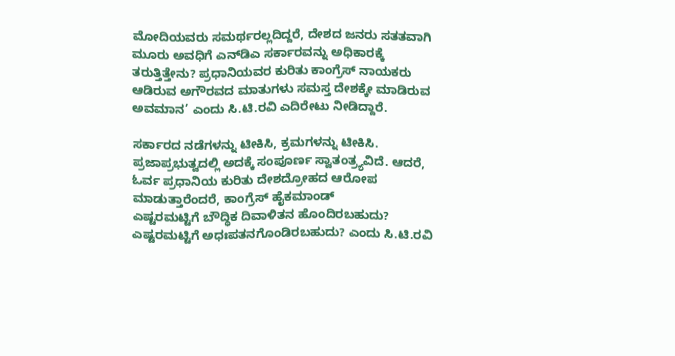ಮೋದಿಯವರು ಸಮರ್ಥರಲ್ಲದಿದ್ದರೆ, ದೇಶದ ಜನರು ಸತತವಾಗಿ ಮೂರು ಅವಧಿಗೆ ಎನ್‌ಡಿಎ ಸರ್ಕಾರವನ್ನು ಅಧಿಕಾರಕ್ಕೆ ತರುತ್ತಿತ್ತೇನು? ಪ್ರಧಾನಿಯವರ ಕುರಿತು ಕಾಂಗ್ರೆಸ್ ನಾಯಕರು ಆಡಿರುವ ಅಗೌರವದ ಮಾತುಗಳು ಸಮಸ್ತ ದೇಶಕ್ಕೇ ಮಾಡಿರುವ ಅವಮಾನ’ ಎಂದು ಸಿ.ಟಿ.ರವಿ ಎದಿರೇಟು ನೀಡಿದ್ದಾರೆ.

ಸರ್ಕಾರದ ನಡೆಗಳನ್ನು ಟೀಕಿಸಿ, ಕ್ರಮಗಳನ್ನು ಟೀಕಿಸಿ. ಪ್ರಜಾಪ್ರಭುತ್ವದಲ್ಲಿ ಅದಕ್ಕೆ ಸಂಪೂರ್ಣ ಸ್ವಾತಂತ್ರ್ಯವಿದೆ. ಆದರೆ, ಓರ್ವ ಪ್ರಧಾನಿಯ ಕುರಿತು ದೇಶದ್ರೋಹದ ಆರೋಪ ಮಾಡುತ್ತಾರೆಂದರೆ, ಕಾಂಗ್ರೆಸ್ ಹೈಕಮಾಂಡ್
ಎಷ್ಟರಮಟ್ಟಿಗೆ ಬೌದ್ಧಿಕ ದಿವಾಳಿತನ ಹೊಂದಿರಬಹುದು? ಎಷ್ಟರಮಟ್ಟಿಗೆ ಅಧಃಪತನಗೊಂಡಿರಬಹುದು? ಎಂದು ಸಿ.ಟಿ.ರವಿ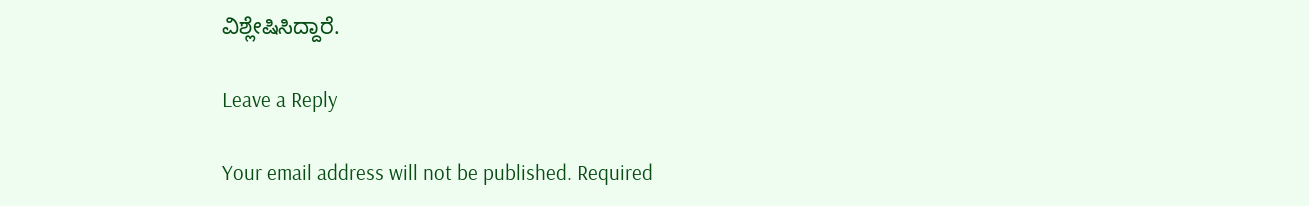ವಿಶ್ಲೇಷಿಸಿದ್ದಾರೆ.

Leave a Reply

Your email address will not be published. Required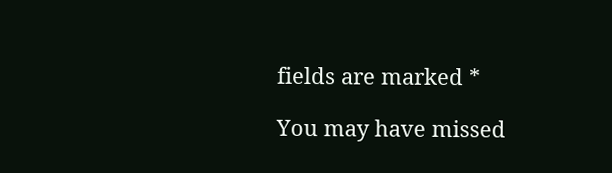fields are marked *

You may have missed